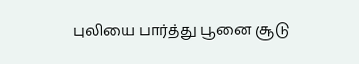புலியை பார்த்து பூனை சூடு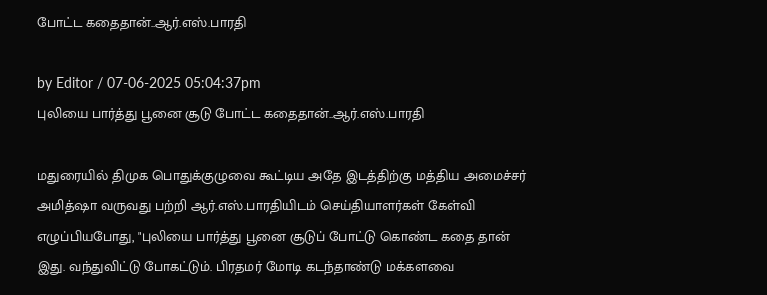போட்ட கதைதான்..ஆர்.எஸ்.பாரதி

by Editor / 07-06-2025 05:04:37pm
புலியை பார்த்து பூனை சூடு போட்ட கதைதான்..ஆர்.எஸ்.பாரதி

மதுரையில் திமுக பொதுக்குழுவை கூட்டிய அதே இடத்திற்கு மத்திய அமைச்சர் அமித்ஷா வருவது பற்றி ஆர்.எஸ்.பாரதியிடம் செய்தியாளர்கள் கேள்வி எழுப்பியபோது, "புலியை பார்த்து பூனை சூடுப் போட்டு கொண்ட கதை தான் இது. வந்துவிட்டு போகட்டும். பிரதமர் மோடி கடந்தாண்டு மக்களவை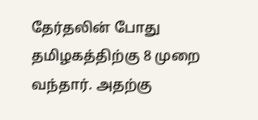தேர்தலின் போது தமிழகத்திற்கு 8 முறை வந்தார். அதற்கு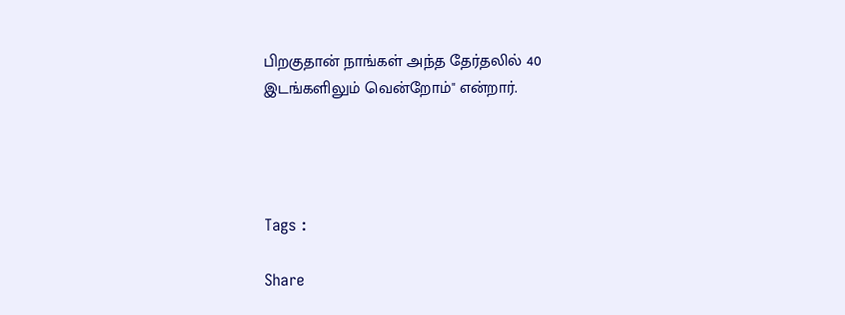பிறகுதான் நாங்கள் அந்த தேர்தலில் 40 இடங்களிலும் வென்றோம்" என்றார்.




Tags :

Share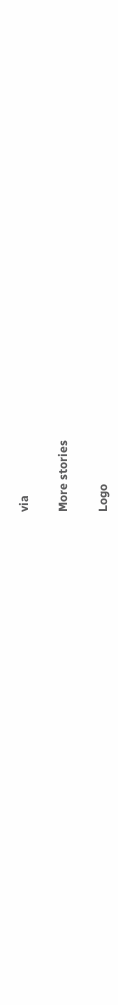via

More stories

Logo